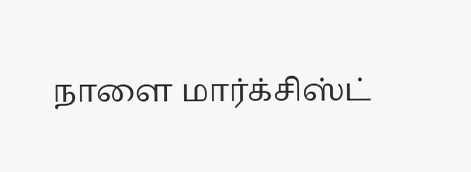நாளை மார்க்சிஸ்ட்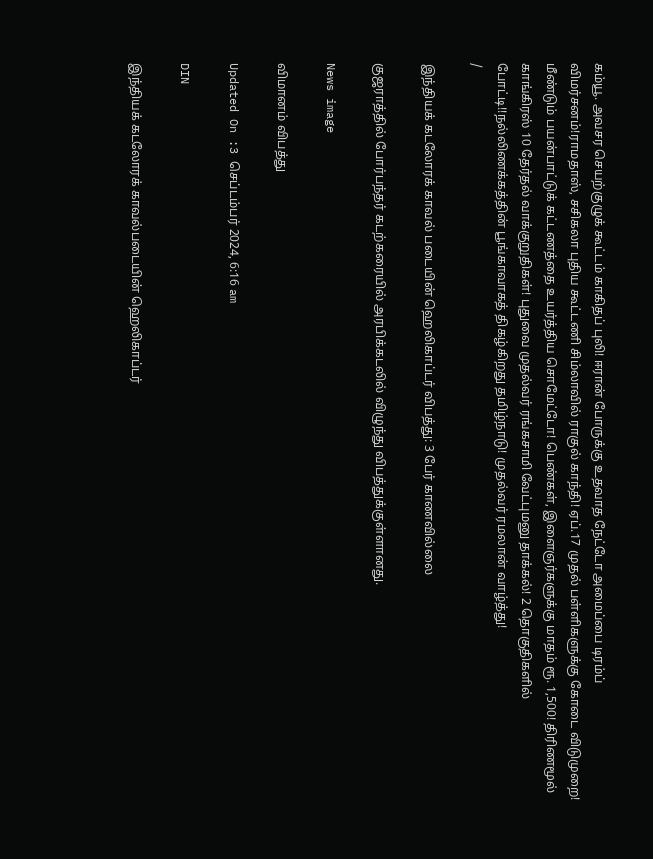கம்யூ. அவசர செயற்குழுக் கூட்டம் காகிதப் புலி! ஈரான் போருக்கு உதவாத நேட்டோ அமைப்பை டிரம்ப் விமர்சனம்!ராமதாஸ், சசிகலா புதிய கூட்டணி சிம்லாவில் ராகுல் காந்தி! ஏப்.17 முதல் பள்ளிகளுக்கு கோடை விடுமுறை! மீண்டும் பயன்பாட்டுக் கட்டணத்தை உயர்த்திய சொமேட்டோ! பெண்கள், இளைஞர்களுக்கு மாதம் ரூ. 1,500! திரிணமூல் காங்கிரஸ் 10 தேர்தல் வாக்குறுதிகள்! புதுவை முதல்வர் ரங்கசாமி வேட்புமனு தாக்கல்! 2 தொகுதிகளில் போட்டி!!நல்லிணக்கத்தின் பூங்காவாகத் திகழ்கிறது தமிழ்நாடு! முதல்வர் ரமலான் வாழ்த்து!
/

இந்தியக் கடலோரக் காவல் படையின் ஹெலிகாப்டர் விபத்து: 3 பேர் காணவில்லை

குஜராத்தில் போர்பந்தர் கடற்கரையில் அரபிக்கடலில் விழுந்து விபத்துக்குள்ளானது.

News image

விமானம் விபத்து

Updated On :3 செப்டம்பர் 2024, 6:16 am

DIN

இந்தியக் கடலோரக் காவல்படையின் ஹெலிகாப்டர்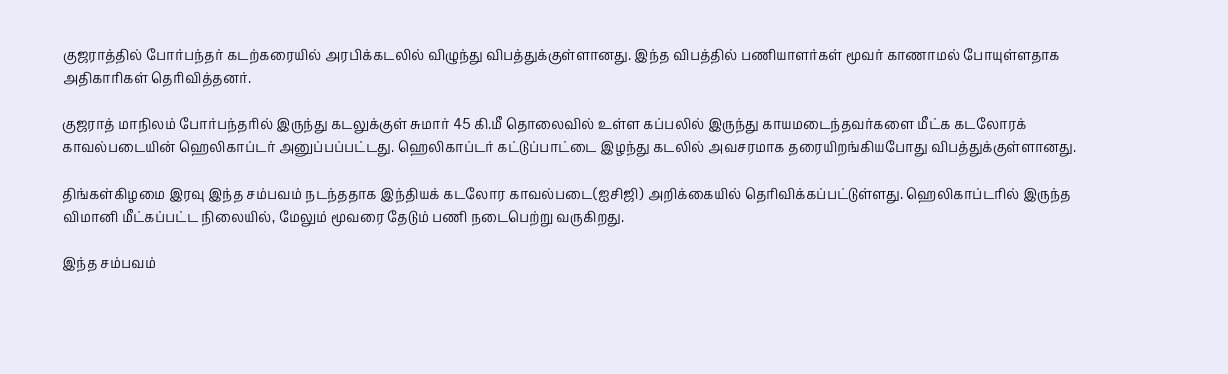குஜராத்தில் போர்பந்தர் கடற்கரையில் அரபிக்கடலில் விழுந்து விபத்துக்குள்ளானது. இந்த விபத்தில் பணியாளர்கள் மூவர் காணாமல் போயுள்ளதாக அதிகாரிகள் தெரிவித்தனர்.

குஜராத் மாநிலம் போர்பந்தரில் இருந்து கடலுக்குள் சுமார் 45 கி.மீ தொலைவில் உள்ள கப்பலில் இருந்து காயமடைந்தவர்களை மீட்க கடலோரக் காவல்படையின் ஹெலிகாப்டர் அனுப்பப்பட்டது. ஹெலிகாப்டர் கட்டுப்பாட்டை இழந்து கடலில் அவசரமாக தரையிறங்கியபோது விபத்துக்குள்ளானது.

திங்கள்கிழமை இரவு இந்த சம்பவம் நடந்ததாக இந்தியக் கடலோர காவல்படை(ஐசிஜி) அறிக்கையில் தெரிவிக்கப்பட்டுள்ளது. ஹெலிகாப்டரில் இருந்த விமானி மீட்கப்பட்ட நிலையில், மேலும் மூவரை தேடும் பணி நடைபெற்று வருகிறது.

இந்த சம்பவம்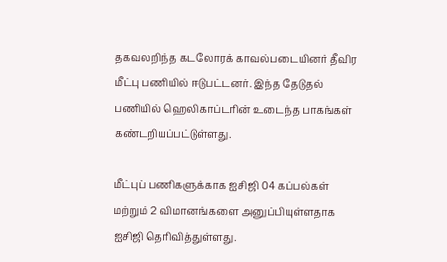தகவலறிந்த கடலோரக் காவல்படையினர் தீவிர மீட்பு பணியில் ஈடுபட்டனர். இந்த தேடுதல் பணியில் ஹெலிகாப்டரின் உடைந்த பாகங்கள் கண்டறியப்பட்டுள்ளது.

மீட்புப் பணிகளுக்காக ஐசிஜி 04 கப்பல்கள் மற்றும் 2 விமானங்களை அனுப்பியுள்ளதாக ஐசிஜி தெரிவித்துள்ளது.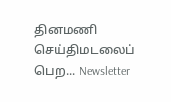தினமணி செய்திமடலைப் பெற... Newsletter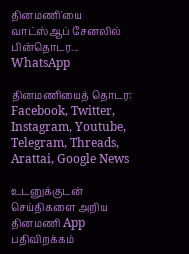தினமணி'யை வாட்ஸ்ஆப் சேனலில் பின்தொடர... WhatsApp

தினமணியைத் தொடர: Facebook, Twitter, Instagram, Youtube, Telegram, Threads, Arattai, Google News

உடனுக்குடன் செய்திகளை அறிய தினமணி App பதிவிறக்கம்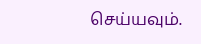செய்யவும்.